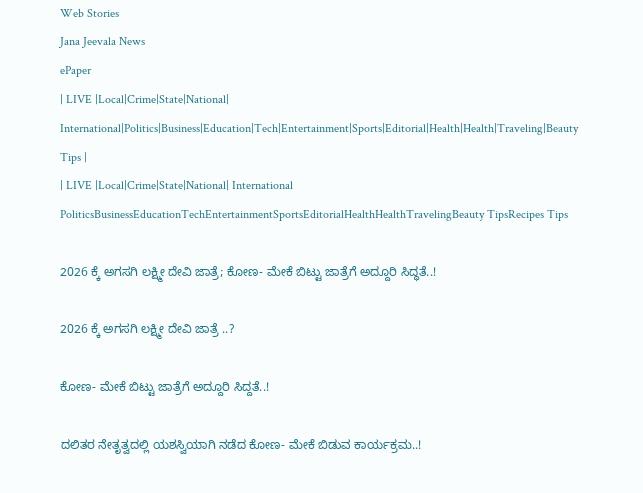Web Stories
Jana Jeevala News
ePaper
| LIVE |Local|Crime|State|National| International|Politics|Business|Education|Tech|Entertainment|Sports|Editorial|Health|Health|Traveling|Beauty Tips |
| LIVE |Local|Crime|State|National| International
PoliticsBusinessEducationTechEntertainmentSportsEditorialHealthHealthTravelingBeauty TipsRecipes Tips

2026 ಕ್ಕೆ ಅಗಸಗಿ ಲಕ್ಷ್ಮೀ ದೇವಿ ಜಾತ್ರೆ; ಕೋಣ- ಮೇಕೆ ಬಿಟ್ಟು ಜಾತ್ರೆಗೆ ಅದ್ದೂರಿ ಸಿದ್ಧತೆ..!

2026 ಕ್ಕೆ ಅಗಸಗಿ ಲಕ್ಷ್ಮೀ ದೇವಿ ಜಾತ್ರೆ ..?

ಕೋಣ- ಮೇಕೆ ಬಿಟ್ಟು ಜಾತ್ರೆಗೆ ಅದ್ದೂರಿ ಸಿದ್ದತೆ..!

ದಲಿತರ ನೇತೃತ್ವದಲ್ಲಿ ಯಶಸ್ವಿಯಾಗಿ ನಡೆದ ಕೋಣ- ಮೇಕೆ ಬಿಡುವ ಕಾರ್ಯಕ್ರಮ..!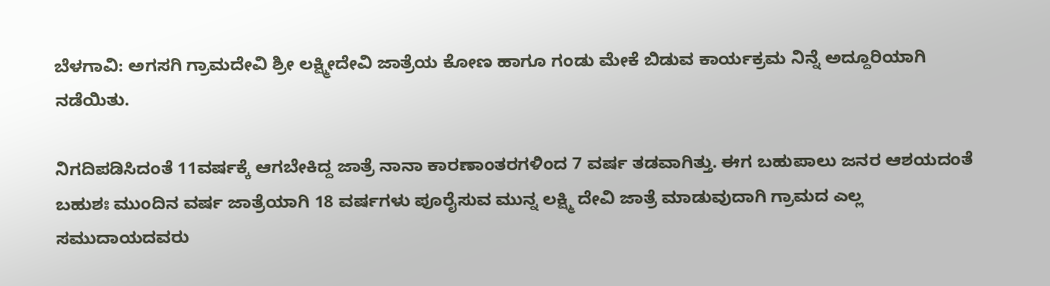ಬೆಳಗಾವಿ: ಅಗಸಗಿ ಗ್ರಾಮದೇವಿ ಶ್ರೀ ಲಕ್ಷ್ಮೀದೇವಿ ಜಾತ್ರೆಯ ಕೋಣ ಹಾಗೂ ಗಂಡು ಮೇಕೆ ಬಿಡುವ ಕಾರ್ಯಕ್ರಮ ನಿನ್ನೆ ಅದ್ದೂರಿಯಾಗಿ ನಡೆಯಿತು.

ನಿಗದಿಪಡಿಸಿದಂತೆ 11ವರ್ಷಕ್ಕೆ ಆಗಬೇಕಿದ್ದ ಜಾತ್ರೆ ನಾನಾ ಕಾರಣಾಂತರಗಳಿಂದ 7 ವರ್ಷ ತಡವಾಗಿತ್ತು. ಈಗ ಬಹುಪಾಲು ಜನರ ಆಶಯದಂತೆ ಬಹುಶಃ ಮುಂದಿನ ವರ್ಷ ಜಾತ್ರೆಯಾಗಿ 18 ವರ್ಷಗಳು ಪೂರೈಸುವ ಮುನ್ನ ಲಕ್ಷ್ಮಿ ದೇವಿ ಜಾತ್ರೆ ಮಾಡುವುದಾಗಿ ಗ್ರಾಮದ ಎಲ್ಲ ಸಮುದಾಯದವರು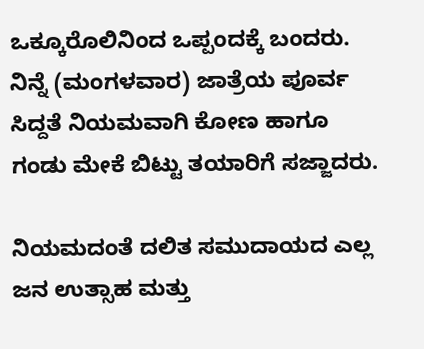ಒಕ್ಕೂರೊಲಿನಿಂದ ಒಪ್ಪಂದಕ್ಕೆ ಬಂದರು. ನಿನ್ನೆ (ಮಂಗಳವಾರ) ಜಾತ್ರೆಯ ಪೂರ್ವ ಸಿದ್ದತೆ ನಿಯಮವಾಗಿ ಕೋಣ ಹಾಗೂ ಗಂಡು ಮೇಕೆ ಬಿಟ್ಟು ತಯಾರಿಗೆ ಸಜ್ಜಾದರು.

ನಿಯಮದಂತೆ ದಲಿತ ಸಮುದಾಯದ ಎಲ್ಲ ಜನ ಉತ್ಸಾಹ ಮತ್ತು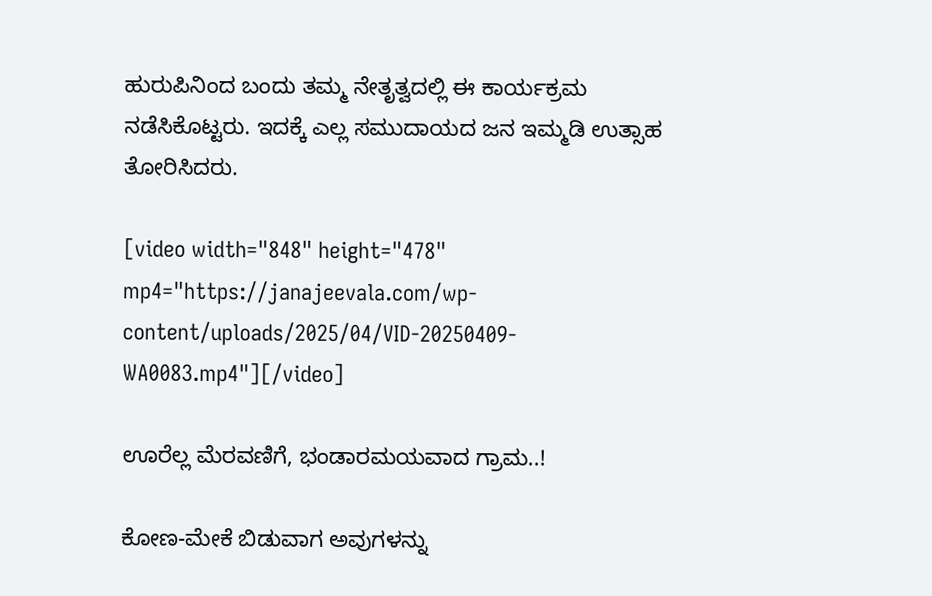ಹುರುಪಿನಿಂದ ಬಂದು ತಮ್ಮ ನೇತೃತ್ವದಲ್ಲಿ ಈ ಕಾರ್ಯಕ್ರಮ ನಡೆಸಿಕೊಟ್ಟರು. ಇದಕ್ಕೆ ಎಲ್ಲ ಸಮುದಾಯದ ಜನ ಇಮ್ಮಡಿ ಉತ್ಸಾಹ ತೋರಿಸಿದರು.

[video width="848" height="478" mp4="https://janajeevala.com/wp-content/uploads/2025/04/VID-20250409-WA0083.mp4"][/video]

ಊರೆಲ್ಲ ಮೆರವಣಿಗೆ, ಭಂಡಾರಮಯವಾದ ಗ್ರಾಮ..!

ಕೋಣ-ಮೇಕೆ ಬಿಡುವಾಗ ಅವುಗಳನ್ನು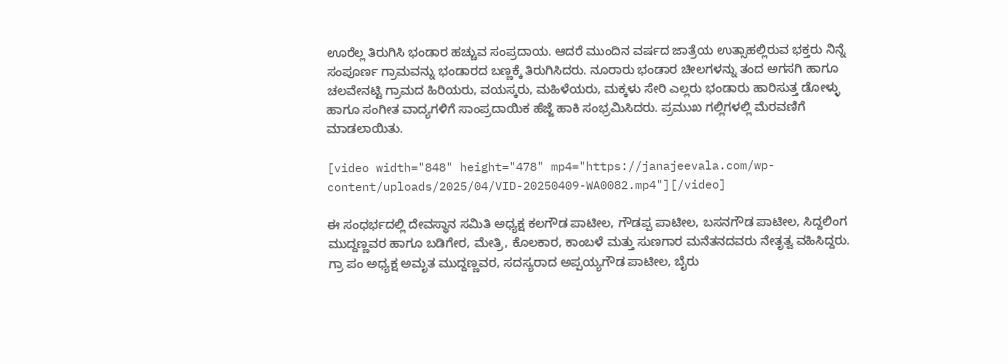ಊರೆಲ್ಲ ತಿರುಗಿಸಿ ಭಂಡಾರ ಹಚ್ಚುವ ಸಂಪ್ರದಾಯ. ಆದರೆ ಮುಂದಿನ ವರ್ಷದ ಜಾತ್ರೆಯ ಉತ್ಸಾಹಲ್ಲಿರುವ ಭಕ್ತರು ನಿನ್ನೆ ಸಂಪೂರ್ಣ ಗ್ರಾಮವನ್ನು ಭಂಡಾರದ ಬಣ್ಣಕ್ಕೆ ತಿರುಗಿಸಿದರು. ನೂರಾರು ಭಂಡಾರ ಚೀಲಗಳನ್ನು ತಂದ ಅಗಸಗಿ ಹಾಗೂ ಚಲವೇನಟ್ಟಿ ಗ್ರಾಮದ ಹಿರಿಯರು, ವಯಸ್ಕರು, ಮಹಿಳೆಯರು, ಮಕ್ಕಳು ಸೇರಿ ಎಲ್ಲರು ಭಂಡಾರು ಹಾರಿಸುತ್ತ ಡೋಳ್ಳು ಹಾಗೂ ಸಂಗೀತ ವಾದ್ಯಗಳಿಗೆ ಸಾಂಪ್ರದಾಯಿಕ ಹೆಜ್ಜೆ ಹಾಕಿ ಸಂಭ್ರಮಿಸಿದರು. ಪ್ರಮುಖ ಗಲ್ಲಿಗಳಲ್ಲಿ ಮೆರವಣಿಗೆ ಮಾಡಲಾಯಿತು.

[video width="848" height="478" mp4="https://janajeevala.com/wp-content/uploads/2025/04/VID-20250409-WA0082.mp4"][/video]

ಈ ಸಂಧರ್ಭದಲ್ಲಿ ದೇವಸ್ಥಾನ ಸಮಿತಿ ಅಧ್ಯಕ್ಷ ಕಲಗೌಡ ಪಾಟೀಲ, ಗೌಡಪ್ಪ ಪಾಟೀಲ, ಬಸನಗೌಡ ಪಾಟೀಲ, ಸಿದ್ದಲಿಂಗ ಮುದ್ದಣ್ಣವರ ಹಾಗೂ ಬಡಿಗೇರ, ಮೇತ್ರಿ, ಕೊಲಕಾರ, ಕಾಂಬಳೆ ಮತ್ತು ಸುಣಗಾರ ಮನೆತನದವರು ನೇತೃತ್ವ ವಹಿಸಿದ್ದರು. ಗ್ರಾ ಪಂ ಅಧ್ಯಕ್ಷ ಅಮೃತ ಮುದ್ದಣ್ಣವರ, ಸದಸ್ಯರಾದ ಅಪ್ಪಯ್ಯಗೌಡ ಪಾಟೀಲ, ಬೈರು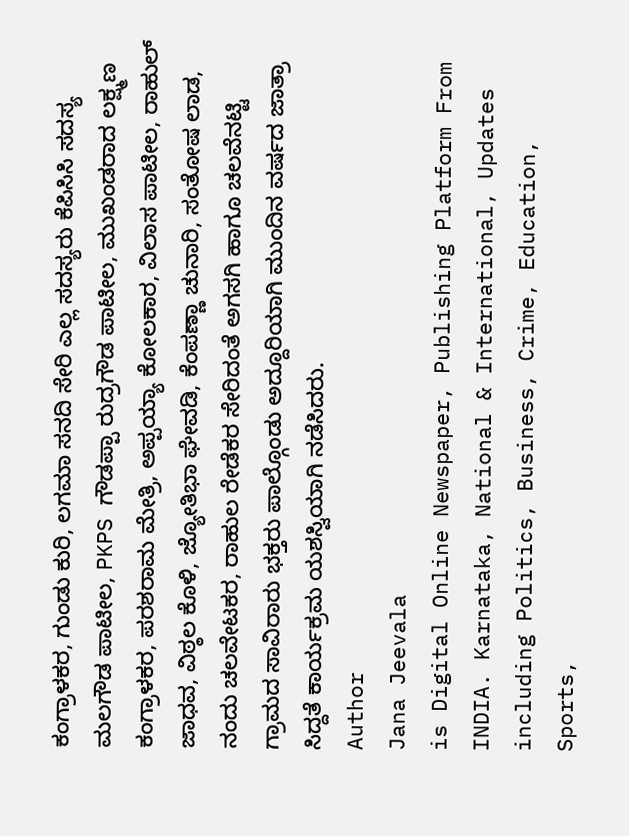ಕಂಗ್ರಾಳಕರ, ಗುಂಡು ಕುರಿ, ಲಗಮಾ ಸನದಿ ಸೇರಿ ಎಲ್ಲ ಸದಸ್ಯರು ಕೆಪಿಸಿಸಿ ಸದಸ್ಯ ಮಲಗೌಡ ಪಾಟೀಲ, PKPS ಗೌಡಪ್ಪಾ ರುದ್ರಗೌಡ ಪಾಟೀಲ, ಮುಖಂಡರಾದ ಲಕ್ಷ್ಮಣ ಕಂಗ್ರಾಳಕರ, ಪರಶರಾಮ ಮೇತ್ರಿ, ಅಪ್ಪಯ್ಯಾ ಕೋಲಕಾರ, ವಿಲಾಸ ಪಾಟೀಲ, ರಾಹುಲ್ ಜಾಧವ, ವಿಠ್ಠಲ ಕೊಳಿ, ಜ್ಯೋತಿಭಾ ಘೇವಡಿ, ಕೆಂಪಣ್ಣಾ ಚುನಾರಿ, ಸಂತೋಷ ಲಾಡ, ನಂದು ಚಲವೇಟಕರ, ರಾಹುಲ ರೇಡೆಕರ ಸೇರಿದಂತೆ ಅಗಸಗಿ ಹಾಗೂ ಚಲವೆನಟ್ಟಿ ಗ್ರಾಮದ ಸಾವಿರಾರು ಭಕ್ತರು ಪಾಲ್ಗೊಂಡು ಅದ್ದೂರಿಯಾಗಿ ಮುಂದಿನ ವರ್ಷದ ಜಾತ್ರಾ ಸಿದ್ದತೆ ಕಾರ್ಯಕ್ರಮ ಯಶಸ್ವಿಯಾಗಿ ನಡೆಸಿದರು.
Author
Jana Jeevala
is Digital Online Newspaper, Publishing Platform From INDIA. Karnataka, National & International, Updates including Politics, Business, Crime, Education, Sports,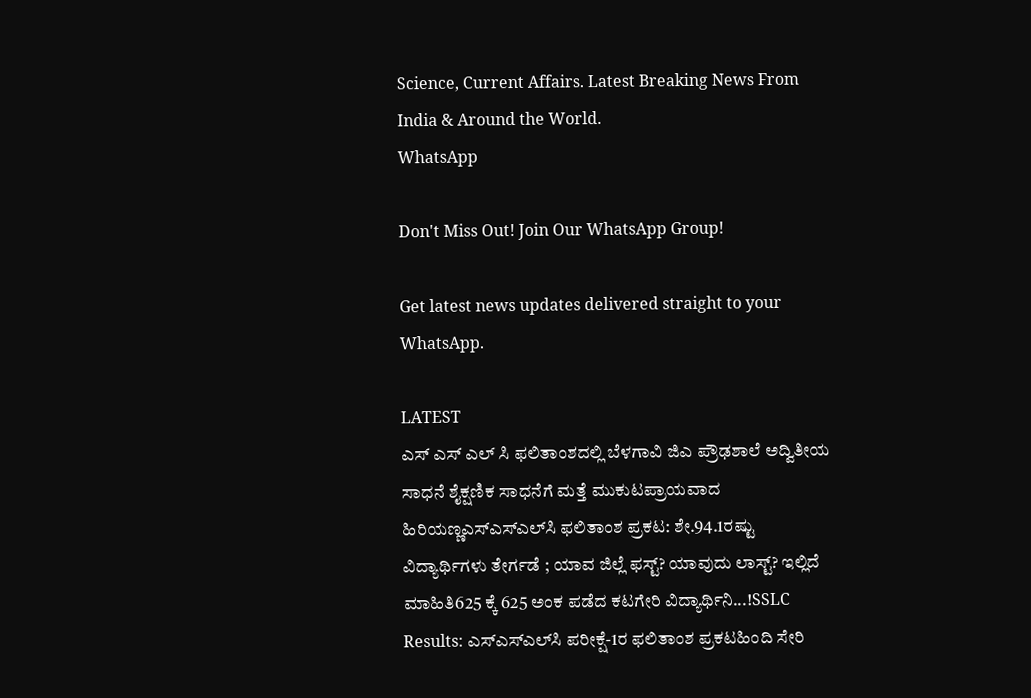Science, Current Affairs. Latest Breaking News From India & Around the World.
WhatsApp

Don't Miss Out! Join Our WhatsApp Group!

Get latest news updates delivered straight to your WhatsApp.

LATEST
ಎಸ್ ಎಸ್ ಎಲ್ ಸಿ ಫಲಿತಾಂಶದಲ್ಲಿ ಬೆಳಗಾವಿ ಜಿಎ ಪ್ರೌಢಶಾಲೆ ಅದ್ವಿತೀಯ ಸಾಧನೆ ಶೈಕ್ಷಣಿಕ ಸಾಧನೆಗೆ ಮತ್ತೆ ಮುಕುಟಪ್ರಾಯವಾದ ಹಿರಿಯಣ್ಣಎಸ್‌ಎಸ್‌ಎಲ್‌ಸಿ ಫಲಿತಾಂಶ ಪ್ರಕಟ: ಶೇ.94.1ರಷ್ಟು ವಿದ್ಯಾರ್ಥಿಗಳು ತೇರ್ಗಡೆ ; ಯಾವ ಜಿಲ್ಲೆ ಫಸ್ಟ್? ಯಾವುದು ಲಾಸ್ಟ್? ಇಲ್ಲಿದೆ ಮಾಹಿತಿ625 ಕ್ಕೆ 625 ಅಂಕ ಪಡೆದ ಕಟಗೇರಿ ವಿದ್ಯಾರ್ಥಿನಿ...!SSLC Results: ಎಸ್‌ಎಸ್‌ಎಲ್‌ಸಿ ಪರೀಕ್ಷೆ-1ರ ಫಲಿತಾಂಶ ಪ್ರಕಟಹಿಂದಿ ಸೇರಿ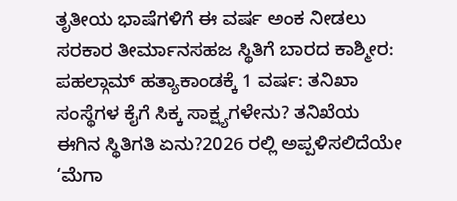ತೃತೀಯ ಭಾಷೆಗಳಿಗೆ ಈ ವರ್ಷ ಅಂಕ ನೀಡಲು ಸರಕಾರ ತೀರ್ಮಾನಸಹಜ ಸ್ಥಿತಿಗೆ ಬಾರದ ಕಾಶ್ಮೀರ: ಪಹಲ್ಗಾಮ್ ಹತ್ಯಾಕಾಂಡಕ್ಕೆ 1 ವರ್ಷ: ತನಿಖಾ ಸಂಸ್ಥೆಗಳ ಕೈಗೆ ಸಿಕ್ಕ ಸಾಕ್ಷ್ಯಗಳೇನು? ತನಿಖೆಯ ಈಗಿನ ಸ್ಥಿತಿಗತಿ ಏನು?2026 ರಲ್ಲಿ ಅಪ್ಪಳಿಸಲಿದೆಯೇ ‘ಮೆಗಾ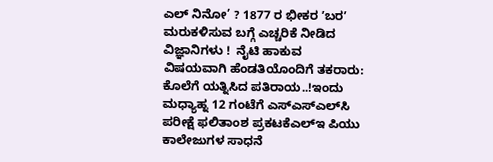ಎಲ್ ನಿನೋ’ ? 1877 ರ ಭೀಕರ ʼಬರʼ ಮರುಕಳಿಸುವ ಬಗ್ಗೆ ಎಚ್ಚರಿಕೆ ನೀಡಿದ ವಿಜ್ಞಾನಿಗಳು !  ನೈಟಿ ಹಾಕುವ ವಿಷಯವಾಗಿ ಹೆಂಡತಿಯೊಂದಿಗೆ ತಕರಾರು: ಕೊಲೆಗೆ ಯತ್ನಿಸಿದ ಪತಿರಾಯ..!ಇಂದು ಮಧ್ಯಾಹ್ನ 12 ಗಂಟೆಗೆ ಎಸ್‌ಎಸ್‌ಎಲ್‌ಸಿ ಪರೀಕ್ಷೆ ಫಲಿತಾಂಶ ಪ್ರಕಟಕೆಎಲ್‌ಇ ಪಿಯು ಕಾಲೇಜುಗಳ ಸಾಧನೆ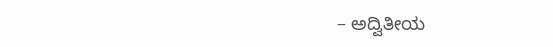– ಅದ್ವಿತೀಯ